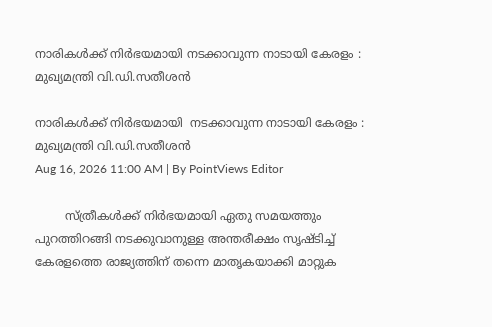നാരികൾക്ക് നിർഭയമായി നടക്കാവുന്ന നാടായി കേരളം : മുഖ്യമന്ത്രി വി.ഡി.സതീശൻ

നാരികൾക്ക് നിർഭയമായി  നടക്കാവുന്ന നാടായി കേരളം : മുഖ്യമന്ത്രി വി.ഡി.സതീശൻ
Aug 16, 2026 11:00 AM | By PointViews Editor

        സ്ത്രീകൾക്ക് നിർഭയമായി ഏതു സമയത്തും പുറത്തിറങ്ങി നടക്കുവാനുള്ള അന്തരീക്ഷം സൃഷ്ടിച്ച് കേരളത്തെ രാജ്യത്തിന് തന്നെ മാതൃകയാക്കി മാറ്റുക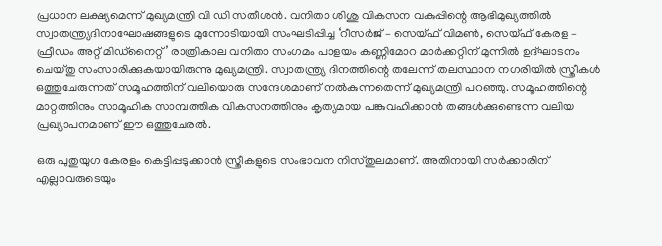പ്രധാന ലക്ഷ്യമെന്ന് മുഖ്യമന്ത്രി വി ഡി സതീശൻ. വനിതാ ശിശു വികസന വകുപ്പിന്റെ ആഭിമുഖ്യത്തിൽ സ്വാതന്ത്ര്യദിനാഘോഷങ്ങളുടെ മുന്നോടിയായി സംഘടിപ്പിച്ച ‘റീസർജ് – സെയ്ഫ് വിമൺ, സെയ്ഫ് കേരള – ഫ്രീഡം അറ്റ് മിഡ്നൈറ്റ്’ രാത്രികാല വനിതാ സംഗമം പാളയം കണ്ണിമോറ മാർക്കറ്റിന് മുന്നിൽ ഉദ്ഘാടനം ചെയ്തു സംസാരിക്കുകയായിരുന്നു മുഖ്യമന്ത്രി. സ്വാതന്ത്ര്യ ദിനത്തിന്റെ തലേന്ന് തലസ്ഥാന നഗരിയിൽ സ്ത്രീകൾ ഒത്തുചേരുന്നത് സമൂഹത്തിന് വലിയൊരു സന്ദേശമാണ് നൽകുന്നതെന്ന് മുഖ്യമന്ത്രി പറഞ്ഞു. സമൂഹത്തിന്റെ മാറ്റത്തിനും സാമൂഹിക സാമ്പത്തിക വികസനത്തിനും കൃത്യമായ പങ്കുവഹിക്കാൻ തങ്ങൾക്കുണ്ടെന്ന വലിയ പ്രഖ്യാപനമാണ് ഈ ഒത്തുചേരൽ.

ഒരു പുതുയുഗ കേരളം കെട്ടിപ്പടുക്കാൻ സ്ത്രീകളുടെ സംഭാവന നിസ്തുലമാണ്. അതിനായി സർക്കാരിന് എല്ലാവരുടെയും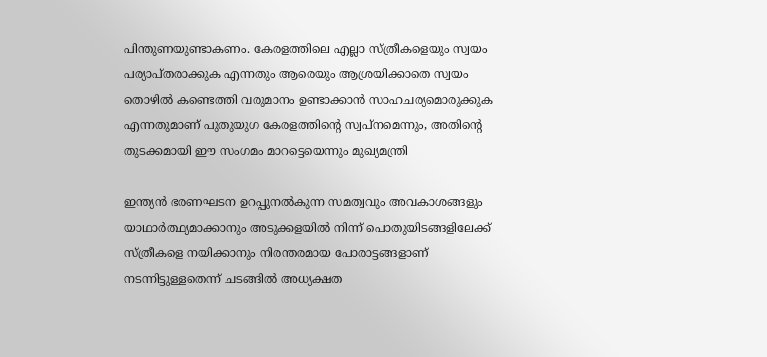പിന്തുണയുണ്ടാകണം. കേരളത്തിലെ എല്ലാ സ്ത്രീകളെയും സ്വയം പര്യാപ്തരാക്കുക എന്നതും ആരെയും ആശ്രയിക്കാതെ സ്വയം തൊഴിൽ കണ്ടെത്തി വരുമാനം ഉണ്ടാക്കാൻ സാഹചര്യമൊരുക്കുക എന്നതുമാണ് പുതുയുഗ കേരളത്തിന്റെ സ്വപ്നമെന്നും, അതിന്റെ തുടക്കമായി ഈ സംഗമം മാറട്ടെയെന്നും മുഖ്യമന്ത്രി

ഇന്ത്യൻ ഭരണഘടന ഉറപ്പുനൽകുന്ന സമത്വവും അവകാശങ്ങളും യാഥാർത്ഥ്യമാക്കാനും അടുക്കളയിൽ നിന്ന് പൊതുയിടങ്ങളിലേക്ക് സ്ത്രീകളെ നയിക്കാനും നിരന്തരമായ പോരാട്ടങ്ങളാണ് നടന്നിട്ടുള്ളതെന്ന് ചടങ്ങിൽ അധ്യക്ഷത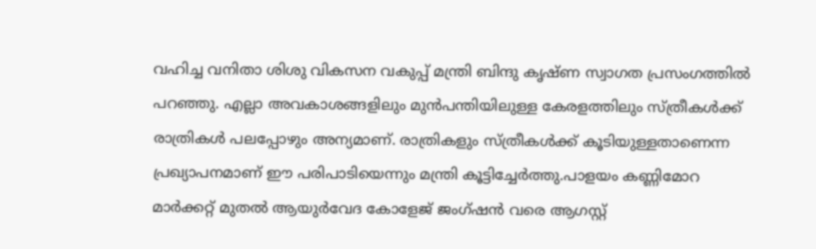വഹിച്ച വനിതാ ശിശു വികസന വകുപ്പ് മന്ത്രി ബിന്ദു കൃഷ്ണ സ്വാഗത പ്രസംഗത്തിൽ പറഞ്ഞു. എല്ലാ അവകാശങ്ങളിലും മുൻപന്തിയിലുള്ള കേരളത്തിലും സ്ത്രീകൾക്ക് രാത്രികൾ പലപ്പോഴും അന്യമാണ്. രാത്രികളും സ്ത്രീകൾക്ക് കൂടിയുള്ളതാണെന്ന പ്രഖ്യാപനമാണ് ഈ പരിപാടിയെന്നും മന്ത്രി കൂട്ടിച്ചേർത്തു.പാളയം കണ്ണിമോറ മാർക്കറ്റ് മുതൽ ആയുർവേദ കോളേജ് ജംഗ്ഷൻ വരെ ആഗസ്റ്റ്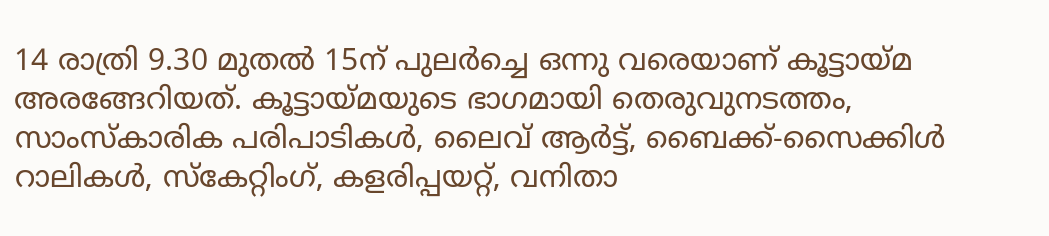14 രാത്രി 9.30 മുതൽ 15ന് പുലർച്ചെ ഒന്നു വരെയാണ് കൂട്ടായ്മ അരങ്ങേറിയത്. കൂട്ടായ്മയുടെ ഭാഗമായി തെരുവുനടത്തം, സാംസ്കാരിക പരിപാടികൾ, ലൈവ് ആർട്ട്, ബൈക്ക്-സൈക്കിൾ റാലികൾ, സ്‌കേറ്റിംഗ്, കളരിപ്പയറ്റ്, വനിതാ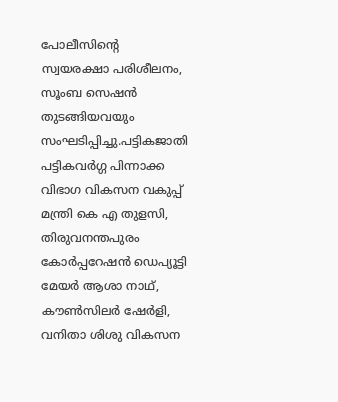പോലീസിന്റെ സ്വയരക്ഷാ പരിശീലനം, സൂംബ സെഷൻ തുടങ്ങിയവയും സംഘടിപ്പിച്ചു.പട്ടികജാതി പട്ടികവർഗ്ഗ പിന്നാക്ക വിഭാഗ വികസന വകുപ്പ് മന്ത്രി കെ എ തുളസി, തിരുവനന്തപുരം കോർപ്പറേഷൻ ഡെപ്യൂട്ടി മേയർ ആശാ നാഥ്, കൗൺസിലർ ഷേർളി, വനിതാ ശിശു വികസന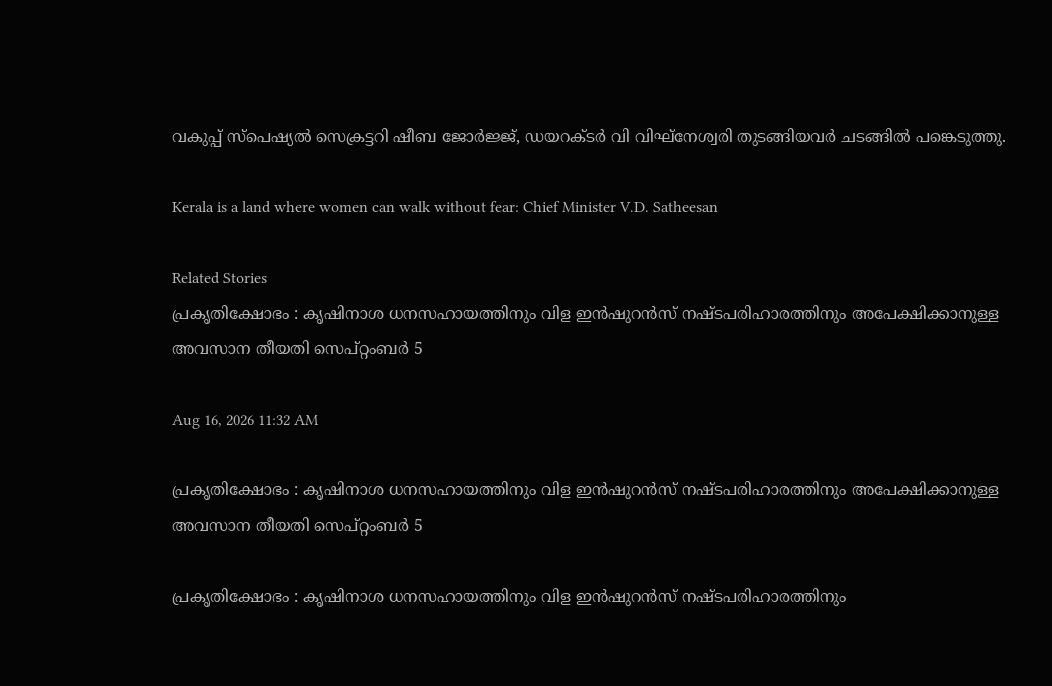വകുപ്പ് സ്പെഷ്യൽ സെക്രട്ടറി ഷീബ ജോർജ്ജ്, ഡയറക്ടർ വി വിഘ്നേശ്വരി തുടങ്ങിയവർ ചടങ്ങിൽ പങ്കെടുത്തു.

Kerala is a land where women can walk without fear: Chief Minister V.D. Satheesan

Related Stories
പ്രകൃതിക്ഷോഭം : കൃഷിനാശ ധനസഹായത്തിനും വിള ഇൻഷുറൻസ് നഷ്ടപരിഹാരത്തിനും അപേക്ഷിക്കാനുള്ള അവസാന തീയതി സെപ്റ്റംബർ 5

Aug 16, 2026 11:32 AM

പ്രകൃതിക്ഷോഭം : കൃഷിനാശ ധനസഹായത്തിനും വിള ഇൻഷുറൻസ് നഷ്ടപരിഹാരത്തിനും അപേക്ഷിക്കാനുള്ള അവസാന തീയതി സെപ്റ്റംബർ 5

പ്രകൃതിക്ഷോഭം : കൃഷിനാശ ധനസഹായത്തിനും വിള ഇൻഷുറൻസ് നഷ്ടപരിഹാരത്തിനും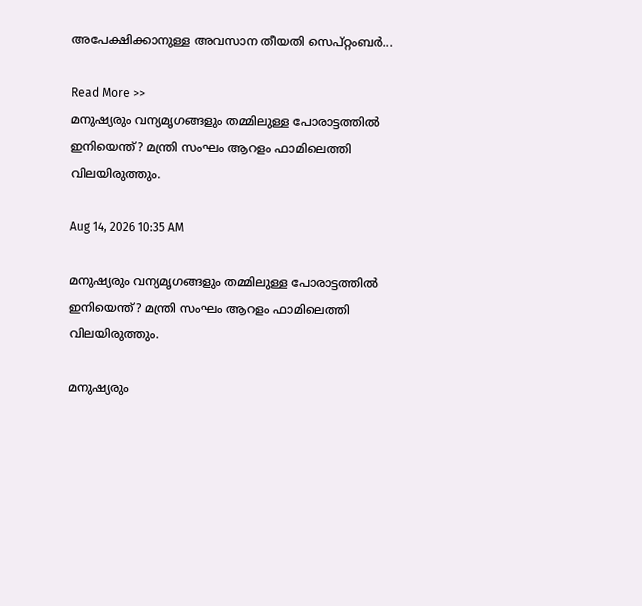അപേക്ഷിക്കാനുള്ള അവസാന തീയതി സെപ്റ്റംബർ...

Read More >>
മനുഷ്യരും വന്യമൃഗങ്ങളും തമ്മിലുള്ള പോരാട്ടത്തിൽ ഇനിയെന്ത്? മന്ത്രി സംഘം ആറളം ഫാമിലെത്തി വിലയിരുത്തും.

Aug 14, 2026 10:35 AM

മനുഷ്യരും വന്യമൃഗങ്ങളും തമ്മിലുള്ള പോരാട്ടത്തിൽ ഇനിയെന്ത്? മന്ത്രി സംഘം ആറളം ഫാമിലെത്തി വിലയിരുത്തും.

മനുഷ്യരും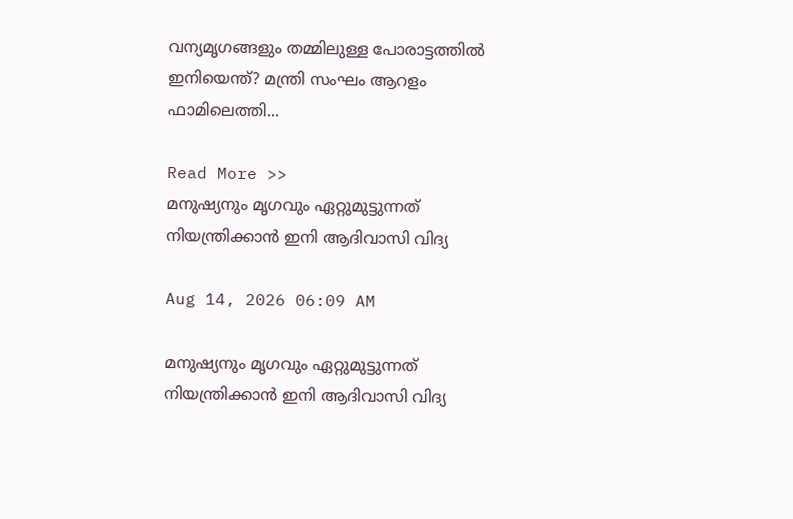വന്യമൃഗങ്ങളും തമ്മിലുള്ള പോരാട്ടത്തിൽ ഇനിയെന്ത്? മന്ത്രി സംഘം ആറളം ഫാമിലെത്തി...

Read More >>
മനുഷ്യനും മൃഗവും ഏറ്റുമുട്ടുന്നത് നിയന്ത്രിക്കാൻ ഇനി ആദിവാസി വിദ്യ

Aug 14, 2026 06:09 AM

മനുഷ്യനും മൃഗവും ഏറ്റുമുട്ടുന്നത് നിയന്ത്രിക്കാൻ ഇനി ആദിവാസി വിദ്യ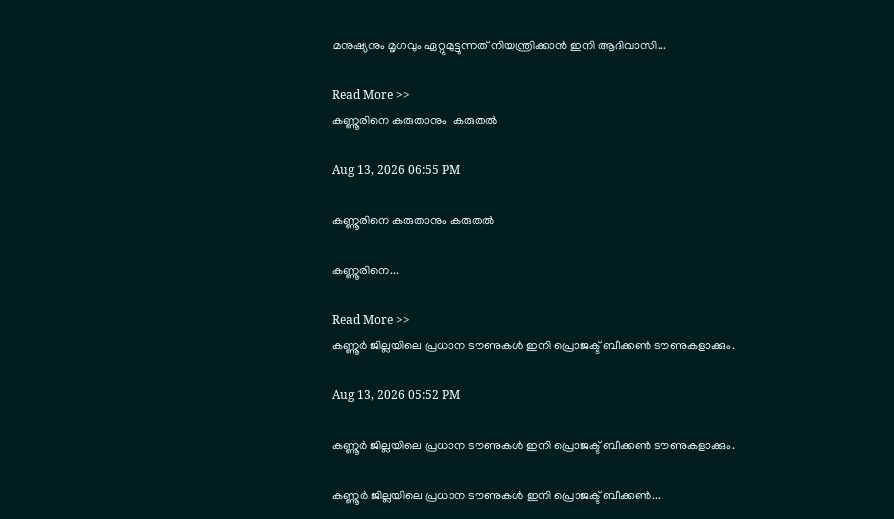മനുഷ്യനും മൃഗവും ഏറ്റുമുട്ടുന്നത് നിയന്ത്രിക്കാൻ ഇനി ആദിവാസി...

Read More >>
കണ്ണൂരിനെ കരുതാനും  കരുതൽ

Aug 13, 2026 06:55 PM

കണ്ണൂരിനെ കരുതാനും കരുതൽ

കണ്ണൂരിനെ...

Read More >>
കണ്ണൂർ ജില്ലയിലെ പ്രധാന ടൗണുകൾ ഇനി പ്രൊജക്ട് ബീക്കൺ ടൗണുകളാക്കും.

Aug 13, 2026 05:52 PM

കണ്ണൂർ ജില്ലയിലെ പ്രധാന ടൗണുകൾ ഇനി പ്രൊജക്ട് ബീക്കൺ ടൗണുകളാക്കും.

കണ്ണൂർ ജില്ലയിലെ പ്രധാന ടൗണുകൾ ഇനി പ്രൊജക്ട് ബീക്കൺ...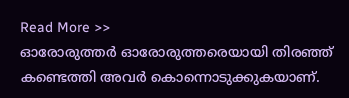Read More >>
ഓരോരുത്തർ ഓരോരുത്തരെയായി തിരഞ്ഞ് കണ്ടെത്തി അവർ കൊന്നൊടുക്കുകയാണ്.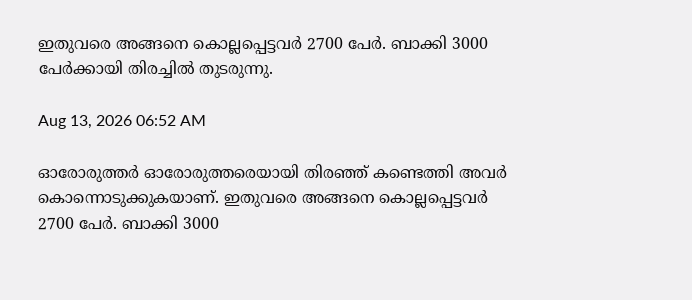ഇതുവരെ അങ്ങനെ കൊല്ലപ്പെട്ടവർ 2700 പേർ. ബാക്കി 3000 പേർക്കായി തിരച്ചിൽ തുടരുന്നു.

Aug 13, 2026 06:52 AM

ഓരോരുത്തർ ഓരോരുത്തരെയായി തിരഞ്ഞ് കണ്ടെത്തി അവർ കൊന്നൊടുക്കുകയാണ്. ഇതുവരെ അങ്ങനെ കൊല്ലപ്പെട്ടവർ 2700 പേർ. ബാക്കി 3000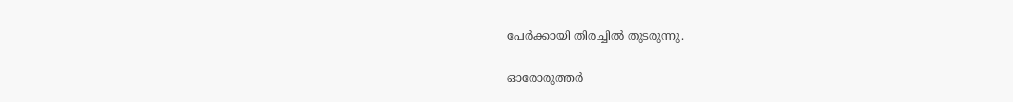പേർക്കായി തിരച്ചിൽ തുടരുന്നു.

ഓരോരുത്തർ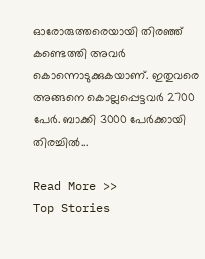ഓരോരുത്തരെയായി തിരഞ്ഞ് കണ്ടെത്തി അവർ കൊന്നൊടുക്കുകയാണ്. ഇതുവരെ അങ്ങനെ കൊല്ലപ്പെട്ടവർ 2700 പേർ. ബാക്കി 3000 പേർക്കായി തിരച്ചിൽ...

Read More >>
Top Stories